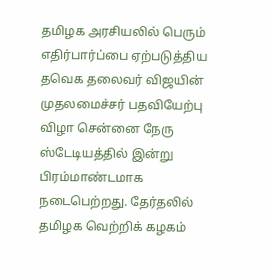தமிழக அரசியலில் பெரும் எதிர்பார்ப்பை ஏற்படுத்திய தவெக தலைவர் விஜயின் முதலமைச்சர் பதவியேற்பு விழா சென்னை நேரு ஸ்டேடியத்தில் இன்று பிரம்மாண்டமாக நடைபெற்றது. தேர்தலில் தமிழக வெற்றிக் கழகம்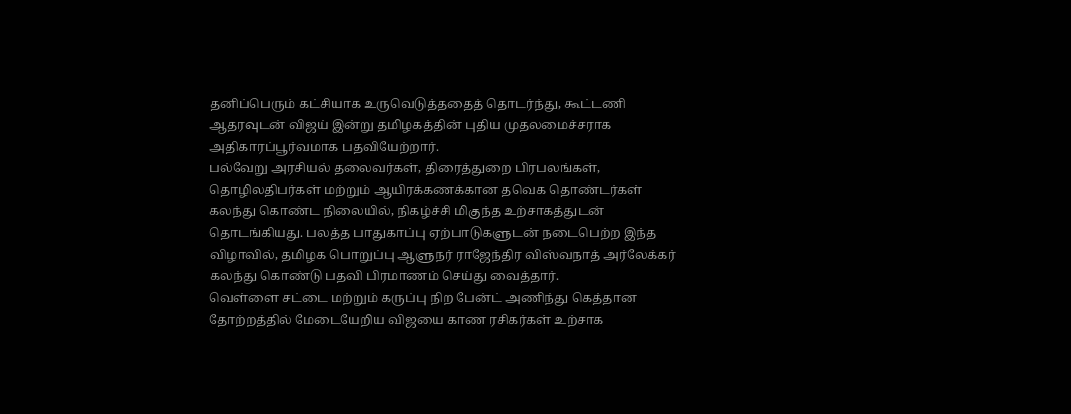தனிப்பெரும் கட்சியாக உருவெடுத்ததைத் தொடர்ந்து, கூட்டணி ஆதரவுடன் விஜய் இன்று தமிழகத்தின் புதிய முதலமைச்சராக அதிகாரப்பூர்வமாக பதவியேற்றார்.
பல்வேறு அரசியல் தலைவர்கள், திரைத்துறை பிரபலங்கள், தொழிலதிபர்கள் மற்றும் ஆயிரக்கணக்கான தவெக தொண்டர்கள் கலந்து கொண்ட நிலையில், நிகழ்ச்சி மிகுந்த உற்சாகத்துடன் தொடங்கியது. பலத்த பாதுகாப்பு ஏற்பாடுகளுடன் நடைபெற்ற இந்த விழாவில், தமிழக பொறுப்பு ஆளுநர் ராஜேந்திர விஸ்வநாத் அர்லேக்கர் கலந்து கொண்டு பதவி பிரமாணம் செய்து வைத்தார்.
வெள்ளை சட்டை மற்றும் கருப்பு நிற பேன்ட் அணிந்து கெத்தான தோற்றத்தில் மேடையேறிய விஜயை காண ரசிகர்கள் உற்சாக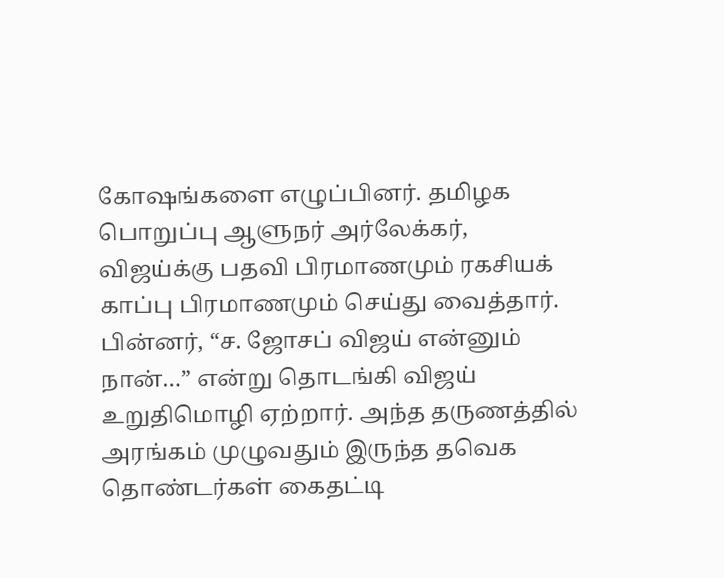கோஷங்களை எழுப்பினர். தமிழக பொறுப்பு ஆளுநர் அர்லேக்கர், விஜய்க்கு பதவி பிரமாணமும் ரகசியக் காப்பு பிரமாணமும் செய்து வைத்தார். பின்னர், “ச. ஜோசப் விஜய் என்னும் நான்…” என்று தொடங்கி விஜய் உறுதிமொழி ஏற்றார். அந்த தருணத்தில் அரங்கம் முழுவதும் இருந்த தவெக தொண்டர்கள் கைதட்டி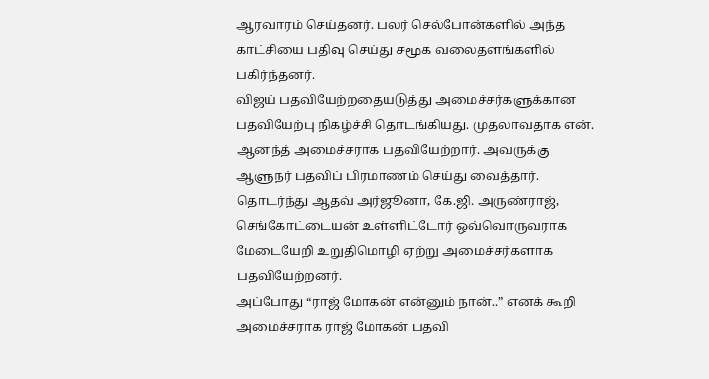ஆரவாரம் செய்தனர். பலர் செல்போன்களில் அந்த காட்சியை பதிவு செய்து சமூக வலைதளங்களில் பகிர்ந்தனர்.
விஜய் பதவியேற்றதையடுத்து அமைச்சர்களுக்கான பதவியேற்பு நிகழ்ச்சி தொடங்கியது. முதலாவதாக என். ஆனந்த் அமைச்சராக பதவியேற்றார். அவருக்கு ஆளுநர் பதவிப் பிரமாணம் செய்து வைத்தார். தொடர்ந்து ஆதவ் அர்ஜூனா, கே.ஜி. அருண்ராஜ், செங்கோட்டையன் உள்ளிட்டோர் ஒவ்வொருவராக மேடையேறி உறுதிமொழி ஏற்று அமைச்சர்களாக பதவியேற்றனர்.
அப்போது “ராஜ் மோகன் என்னும் நான்..” எனக் கூறி அமைச்சராக ராஜ் மோகன் பதவி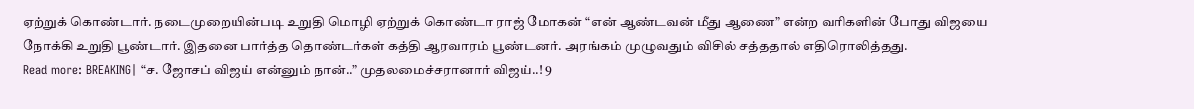ஏற்றுக் கொண்டார். நடைமுறையின்படி உறுதி மொழி ஏற்றுக் கொண்டா ராஜ் மோகன் “என் ஆண்டவன் மீது ஆணை” என்ற வரிகளின் போது விஜயை நோக்கி உறுதி பூண்டார். இதனை பார்த்த தொண்டர்கள் கத்தி ஆரவாரம் பூண்டனர். அரங்கம் முழுவதும் விசில் சத்ததால் எதிரொலித்தது.
Read more: BREAKING| “ச. ஜோசப் விஜய் என்னும் நான்..” முதலமைச்சரானார் விஜய்..! 9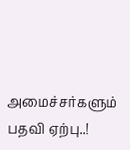அமைச்சர்களும் பதவி ஏற்பு..!